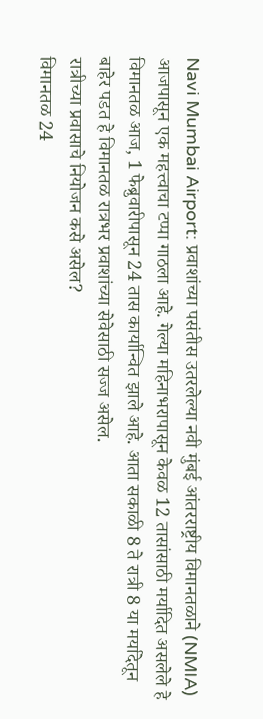Navi Mumbai Airport: प्रवाशांच्या पसंतीस उतरलेल्या नवी मुंबई आंतरराष्ट्रीय विमानतळाने (NMIA) आजपासून एक महत्त्वाचा टप्पा गाठला आहे. गेल्या महिनाभरापासून केवळ 12 तासांसाठी मर्यादित असलेले हे विमानतळ आज, 1 फेब्रुवारीपासून 24 तास कार्यान्वित झाले आहे. आता सकाळी 8 ते रात्री 8 या मर्यादेतून बाहेर पडत हे विमानतळ रात्रभर प्रवाशांच्या सेवेसाठी सज्ज असेल.
रात्रीच्या प्रवासाचे नियोजन कसे असेल?
विमानतळ 24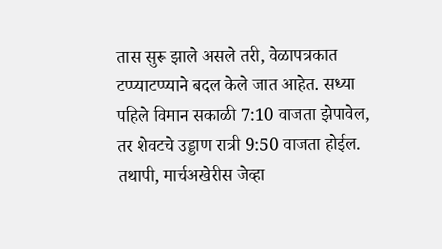तास सुरू झाले असले तरी, वेळापत्रकात टप्प्याटप्प्याने बदल केले जात आहेत. सध्या पहिले विमान सकाळी 7:10 वाजता झेपावेल, तर शेवटचे उड्डाण रात्री 9:50 वाजता होईल. तथापी, मार्चअखेरीस जेव्हा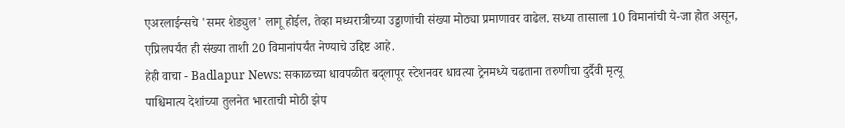एअरलाईन्सचे 'समर शेड्युल' लागू होईल, तेव्हा मध्यरात्रीच्या उड्डाणांची संख्या मोठ्या प्रमाणावर वाढेल. सध्या तासाला 10 विमानांची ये-जा होत असून, एप्रिलपर्यंत ही संख्या ताशी 20 विमानांपर्यंत नेण्याचे उद्दिष्ट आहे.
हेही वाचा - Badlapur News: सकाळच्या धावपळीत बद्लापूर स्टेशनवर धावत्या ट्रेनमध्ये चढताना तरुणीचा दुर्दैवी मृत्यू
पाश्चिमात्य देशांच्या तुलनेत भारताची मोठी झेप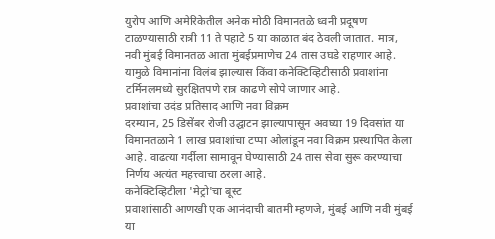युरोप आणि अमेरिकेतील अनेक मोठी विमानतळे ध्वनी प्रदूषण टाळण्यासाठी रात्री 11 ते पहाटे 5 या काळात बंद ठेवली जातात. मात्र, नवी मुंबई विमानतळ आता मुंबईप्रमाणेच 24 तास उघडे राहणार आहे. यामुळे विमानांना विलंब झाल्यास किंवा कनेक्टिव्हिटीसाठी प्रवाशांना टर्मिनलमध्ये सुरक्षितपणे रात्र काढणे सोपे जाणार आहे.
प्रवाशांचा उदंड प्रतिसाद आणि नवा विक्रम
दरम्यान, 25 डिसेंबर रोजी उद्घाटन झाल्यापासून अवघ्या 19 दिवसांत या विमानतळाने 1 लाख प्रवाशांचा टप्पा ओलांडून नवा विक्रम प्रस्थापित केला आहे. वाढत्या गर्दीला सामावून घेण्यासाठी 24 तास सेवा सुरू करण्याचा निर्णय अत्यंत महत्त्वाचा ठरला आहे.
कनेक्टिव्हिटीला 'मेट्रो'चा बूस्ट
प्रवाशांसाठी आणखी एक आनंदाची बातमी म्हणजे, मुंबई आणि नवी मुंबई या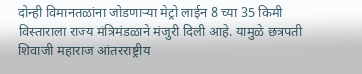दोन्ही विमानतळांना जोडणाऱ्या मेट्रो लाईन 8 च्या 35 किमी विस्ताराला राज्य मंत्रिमंडळाने मंजुरी दिली आहे. यामुळे छत्रपती शिवाजी महाराज आंतरराष्ट्रीय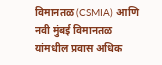विमानतळ (CSMIA) आणि नवी मुंबई विमानतळ यांमधील प्रवास अधिक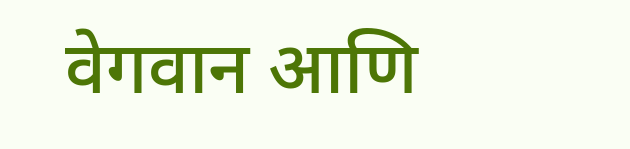वेगवान आणि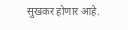सुखकर होणार आहे.